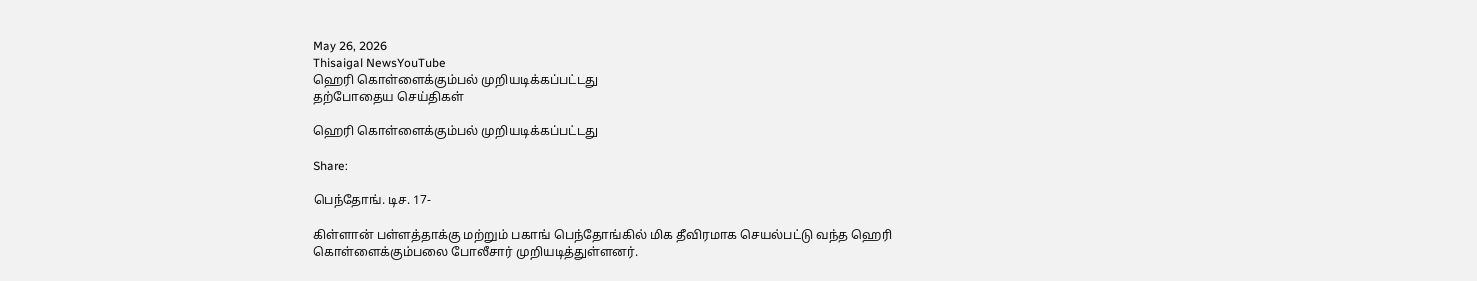May 26, 2026
Thisaigal NewsYouTube
ஹெரி கொள்ளைக்கும்பல் முறியடிக்கப்பட்டது
தற்போதைய செய்திகள்

ஹெரி கொள்ளைக்கும்பல் முறியடிக்கப்பட்டது

Share:

பெந்தோங். டிச. 17-

கிள்ளான் பள்ளத்தாக்கு மற்றும் பகாங் பெந்தோங்கில் மிக தீவிரமாக செயல்பட்டு வந்த ஹெரி கொள்ளைக்கும்பலை போலீசார் முறியடித்துள்ளனர்.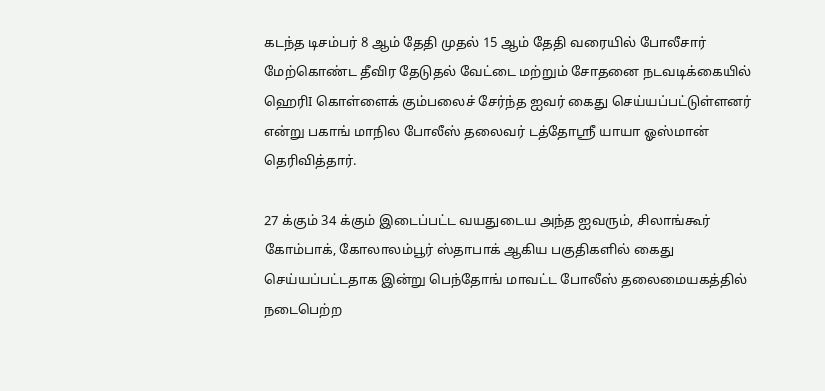கடந்த டிசம்பர் 8 ஆம் தேதி முதல் 15 ஆம் தேதி வரையில் போலீசார் மேற்கொண்ட தீவிர தேடுதல் வேட்டை மற்றும் சோதனை நடவடிக்கையில் ஹெரிI கொள்ளைக் கும்பலைச் சேர்ந்த ஐவர் கைது செய்யப்பட்டுள்ளனர் என்று பகாங் மாநில போலீஸ் தலைவர் டத்தோஸ்ரீ யாயா ஓஸ்மான் தெரிவித்தார்.

27 க்கும் 34 க்கும் இடைப்பட்ட வயதுடைய அந்த ஐவரும், சிலாங்கூர் கோம்பாக், கோலாலம்பூர் ஸ்தாபாக் ஆகிய பகுதிகளில் கைது செய்யப்பட்டதாக இன்று பெந்தோங் மாவட்ட போலீஸ் தலைமையகத்தில் நடைபெற்ற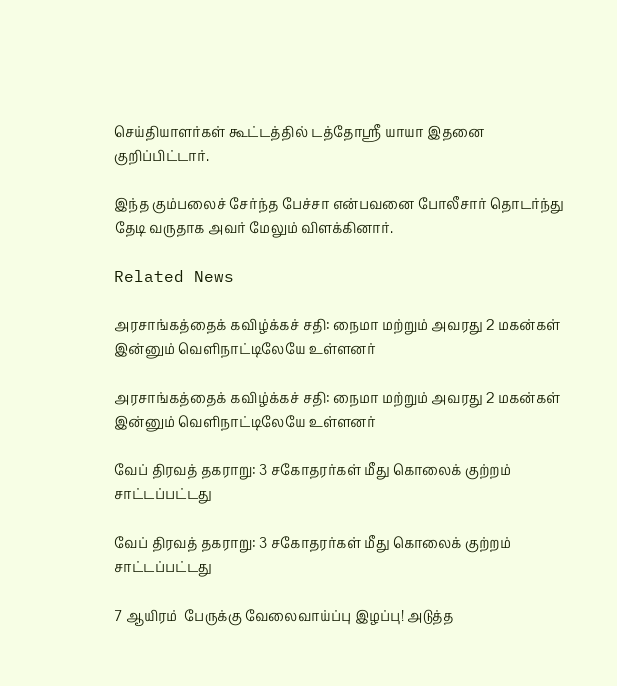செய்தியாளர்கள் கூட்டத்தில் டத்தோஸ்ரீ யாயா இதனை குறிப்பிட்டார்.

இந்த கும்பலைச் சேர்ந்த பேச்சா என்பவனை போலீசார் தொடர்ந்து தேடி வருதாக அவர் மேலும் விளக்கினார்.

Related News

அரசாங்கத்தைக் கவிழ்க்கச் சதி: நைமா மற்றும் அவரது 2 மகன்கள் இன்னும் வெளிநாட்டிலேயே உள்ளனர்

அரசாங்கத்தைக் கவிழ்க்கச் சதி: நைமா மற்றும் அவரது 2 மகன்கள் இன்னும் வெளிநாட்டிலேயே உள்ளனர்

வேப் திரவத் தகராறு: 3 சகோதரர்கள் மீது கொலைக் குற்றம் சாட்டப்பட்டது

வேப் திரவத் தகராறு: 3 சகோதரர்கள் மீது கொலைக் குற்றம் சாட்டப்பட்டது

7 ஆயிரம்  பேருக்கு வேலைவாய்ப்பு இழப்பு! அடுத்த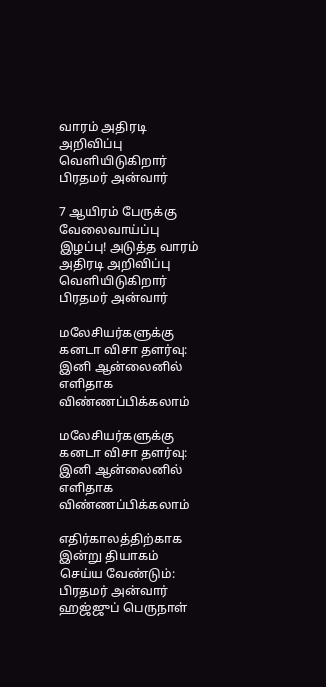வாரம் அதிரடி அறிவிப்பு வெளியிடுகிறார் பிரதமர் அன்வார்

7 ஆயிரம் பேருக்கு வேலைவாய்ப்பு இழப்பு! அடுத்த வாரம் அதிரடி அறிவிப்பு வெளியிடுகிறார் பிரதமர் அன்வார்

மலேசியர்களுக்கு கனடா விசா தளர்வு: இனி ஆன்லைனில் எளிதாக விண்ணப்பிக்கலாம்

மலேசியர்களுக்கு கனடா விசா தளர்வு: இனி ஆன்லைனில் எளிதாக விண்ணப்பிக்கலாம்

எதிர்காலத்திற்காக இன்று தியாகம் செய்ய வேண்டும்: பிரதமர் அன்வார் ஹஜ்ஜுப் பெருநாள்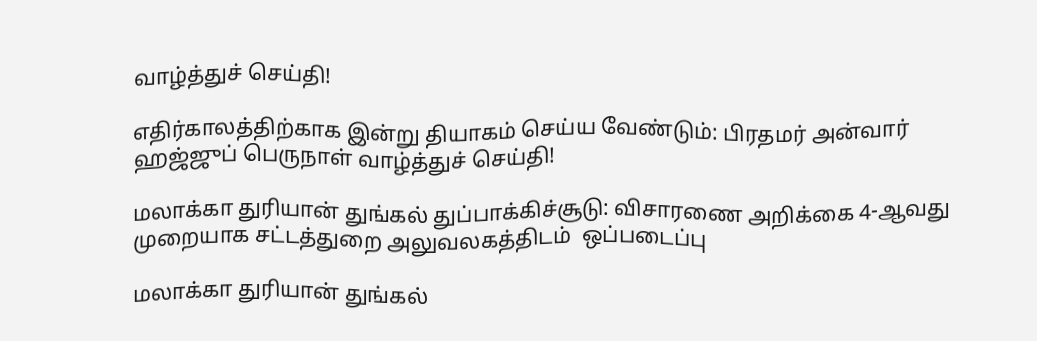வாழ்த்துச் செய்தி!

எதிர்காலத்திற்காக இன்று தியாகம் செய்ய வேண்டும்: பிரதமர் அன்வார் ஹஜ்ஜுப் பெருநாள் வாழ்த்துச் செய்தி!

மலாக்கா துரியான் துங்கல் துப்பாக்கிச்சூடு: விசாரணை அறிக்கை 4-ஆவது முறையாக சட்டத்துறை அலுவலகத்திடம்  ஒப்படைப்பு

மலாக்கா துரியான் துங்கல்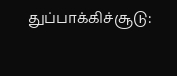துப்பாக்கிச்சூடு: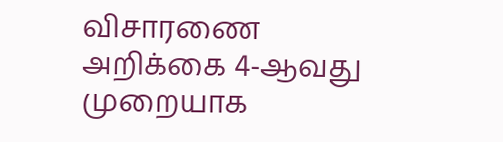விசாரணை அறிக்கை 4-ஆவது முறையாக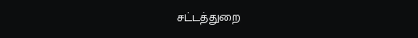சட்டத்துறை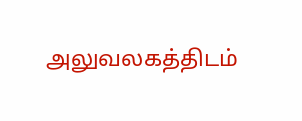அலுவலகத்திடம்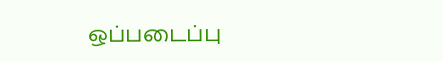ஒப்படைப்பு